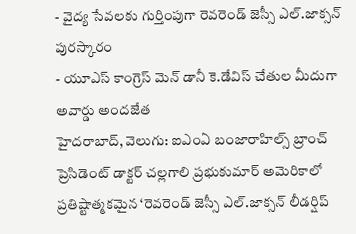- వైద్య సేవలకు గుర్తింపుగా రెవరెండ్ జెస్సీ ఎల్.జాక్సన్ పురస్కారం
- యూఎస్ కాంగ్రెస్ మెన్ డానీ కె.డేవిస్ చేతుల మీదుగా అవార్డు అందజేత
హైదరాబాద్, వెలుగు: ఐఎంఏ బంజారాహిల్స్ బ్రాంచ్ ప్రెసిడెంట్ డాక్టర్ చల్లగాలి ప్రభుకుమార్ అమెరికాలో ప్రతిష్టాత్మకమైన ‘రెవరెండ్ జెస్సీ ఎల్.జాక్సన్ లీడర్షిప్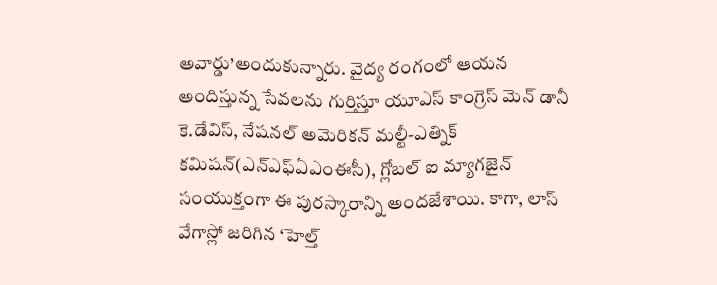అవార్డు’అందుకున్నారు. వైద్య రంగంలో ఆయన అందిస్తున్న సేవలను గుర్తిస్తూ యూఎస్ కాంగ్రెస్ మెన్ డానీ కె.డేవిస్, నేషనల్ అమెరికన్ మల్టీ-ఎత్నిక్ కమిషన్(ఎన్ఎఫ్ఏఎంఈసీ), గ్లోబల్ ఐ మ్యాగజైన్ సంయుక్తంగా ఈ పురస్కారాన్ని అందజేశాయి. కాగా, లాస్ వేగాస్లో జరిగిన ‘హెల్త్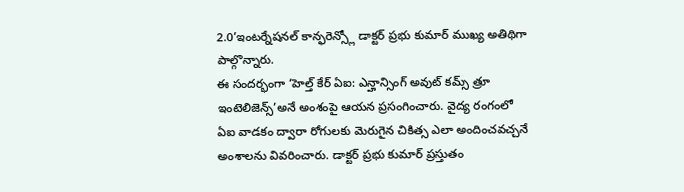2.0’ఇంటర్నేషనల్ కాన్ఫరెన్స్లో డాక్టర్ ప్రభు కుమార్ ముఖ్య అతిథిగా పాల్గొన్నారు.
ఈ సందర్భంగా ‘హెల్త్ కేర్ ఏఐ: ఎన్హాన్సింగ్ అవుట్ కమ్స్ త్రూ ఇంటెలిజెన్స్’అనే అంశంపై ఆయన ప్రసంగించారు. వైద్య రంగంలో ఏఐ వాడకం ద్వారా రోగులకు మెరుగైన చికిత్స ఎలా అందించవచ్చనే అంశాలను వివరించారు. డాక్టర్ ప్రభు కుమార్ ప్రస్తుతం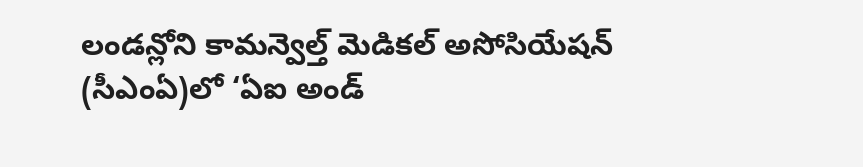లండన్లోని కామన్వెల్త్ మెడికల్ అసోసియేషన్ (సీఎంఏ)లో ‘ఏఐ అండ్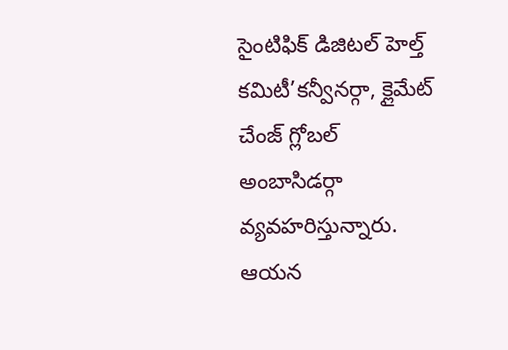సైంటిఫిక్ డిజిటల్ హెల్త్ కమిటీ’కన్వీనర్గా, క్లైమేట్ చేంజ్ గ్లోబల్ అంబాసిడర్గా వ్యవహరిస్తున్నారు. ఆయన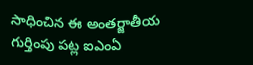సాధించిన ఈ అంతర్జాతీయ గుర్తింపు పట్ల ఐఎంఏ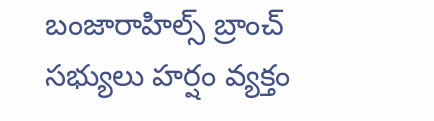బంజారాహిల్స్ బ్రాంచ్ సభ్యులు హర్షం వ్యక్తం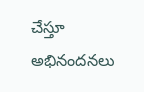చేస్తూ అభినందనలు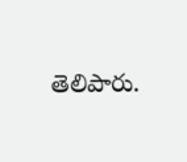తెలిపారు.